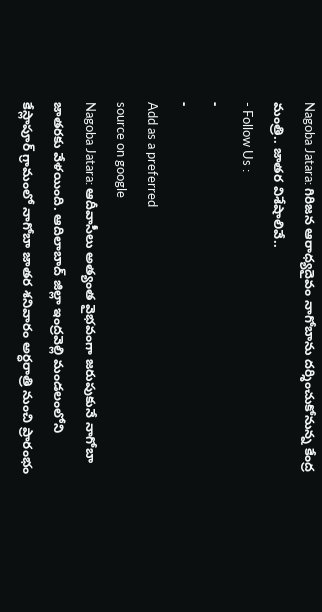Nagoba Jatara: గిరిజన ఆరాధ్యదైవం నాగోబాను దర్శించుకోనున్న కేంద్ర మంత్రి.. జాతర విశేషాలివే..
- Follow Us :
-
-
Add as a preferred
source on google
Nagoba Jatara: ఆదీవాసీలు అత్యంత వైభవంగా జరుపుకునే నాగోబా జాతరకు వేళయింది. ఆదిలాబాద్ జిల్లా ఇంద్రవెల్లి మండలంలోని కేస్లాపూర్ గ్రామంలో నాగోబా జాతర శనివారం అర్ధరాత్రి నుంచి ప్రారంభం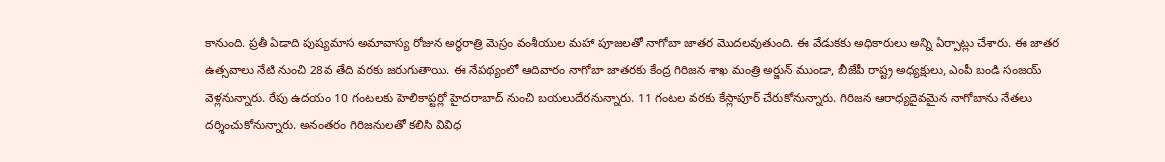కానుంది. ప్రతీ ఏడాది పుష్యమాస అమావాస్య రోజున అర్ధరాత్రి మెస్రం వంశీయుల మహా పూజలతో నాగోబా జాతర మొదలవుతుంది. ఈ వేడుకకు అధికారులు అన్ని ఏర్పాట్లు చేశారు. ఈ జాతర ఉత్సవాలు నేటి నుంచి 28వ తేది వరకు జరుగుతాయి. ఈ నేపథ్యంలో ఆదివారం నాగోబా జాతరకు కేంద్ర గిరిజన శాఖ మంత్రి అర్జున్ ముండా, బీజేపీ రాష్ట్ర అధ్యక్షులు, ఎంపీ బండి సంజయ్ వెళ్లనున్నారు. రేపు ఉదయం 10 గంటలకు హెలికాప్టర్లో హైదరాబాద్ నుంచి బయలుదేరనున్నారు. 11 గంటల వరకు కేస్లాపూర్ చేరుకోనున్నారు. గిరిజన ఆరాధ్యదైవమైన నాగోబాను నేతలు దర్శించుకోనున్నారు. అనంతరం గిరిజనులతో కలిసి వివిధ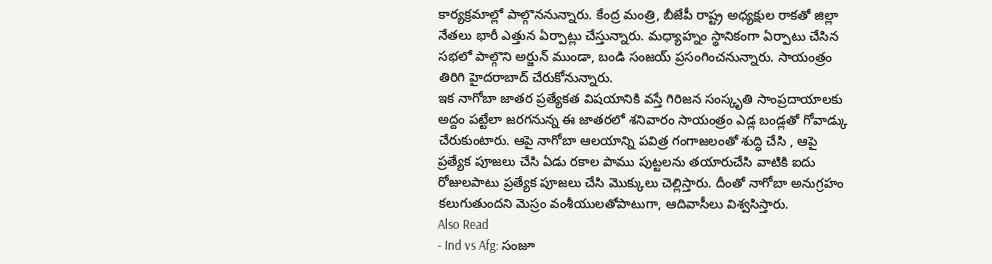కార్యక్రమాల్లో పాల్గొననున్నారు. కేంద్ర మంత్రి, బీజేపీ రాష్ట్ర అధ్యక్షుల రాకతో జిల్లా నేతలు భారీ ఎత్తున ఏర్పాట్లు చేస్తున్నారు. మధ్యాహ్నం స్థానికంగా ఏర్పాటు చేసిన సభలో పాల్గొని అర్జున్ ముండా, బండి సంజయ్ ప్రసంగించనున్నారు. సాయంత్రం తిరిగి హైదరాబాద్ చేరుకోనున్నారు.
ఇక నాగోబా జాతర ప్రత్యేకత విషయానికి వస్తే గిరిజన సంస్కృతి సాంప్రదాయాలకు అద్దం పట్టేలా జరగనున్న ఈ జాతరలో శనివారం సాయంత్రం ఎడ్ల బండ్లతో గోవాడ్కు చేరుకుంటారు. ఆపై నాగోబా ఆలయాన్ని పవిత్ర గంగాజలంతో శుద్ధి చేసి , ఆపై ప్రత్యేక పూజలు చేసి ఏడు రకాల పాము పుట్టలను తయారుచేసి వాటికి ఐదు రోజులపాటు ప్రత్యేక పూజలు చేసి మొక్కులు చెల్లిస్తారు. దీంతో నాగోబా అనుగ్రహం కలుగుతుందని మెస్రం వంశీయులతోపాటుగా, ఆదివాసీలు విశ్వసిస్తారు.
Also Read
- Ind vs Afg: సంజూ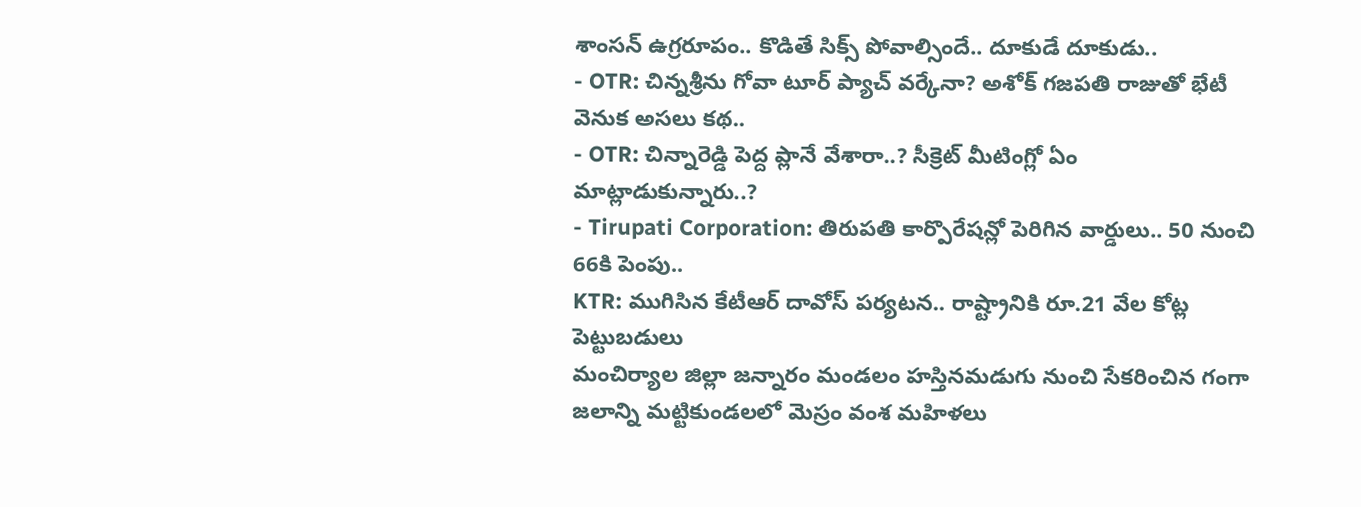శాంసన్ ఉగ్రరూపం.. కొడితే సిక్స్ పోవాల్సిందే.. దూకుడే దూకుడు..
- OTR: చిన్నశ్రీను గోవా టూర్ ప్యాచ్ వర్కేనా? అశోక్ గజపతి రాజుతో భేటీ వెనుక అసలు కథ..
- OTR: చిన్నారెడ్డి పెద్ద ప్లానే వేశారా..? సీక్రెట్ మీటింగ్లో ఏం మాట్లాడుకున్నారు..?
- Tirupati Corporation: తిరుపతి కార్పొరేషన్లో పెరిగిన వార్డులు.. 50 నుంచి 66కి పెంపు..
KTR: ముగిసిన కేటీఆర్ దావోస్ పర్యటన.. రాష్ట్రానికి రూ.21 వేల కోట్ల పెట్టుబడులు
మంచిర్యాల జిల్లా జన్నారం మండలం హస్తినమడుగు నుంచి సేకరించిన గంగా జలాన్ని మట్టికుండలలో మెస్రం వంశ మహిళలు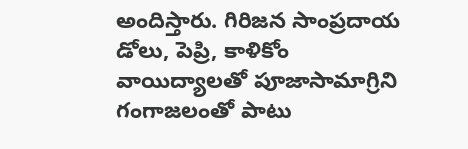అందిస్తారు. గిరిజన సాంప్రదాయ డోలు, పెప్రి, కాళికోం వాయిద్యాలతో పూజాసామాగ్రిని గంగాజలంతో పాటు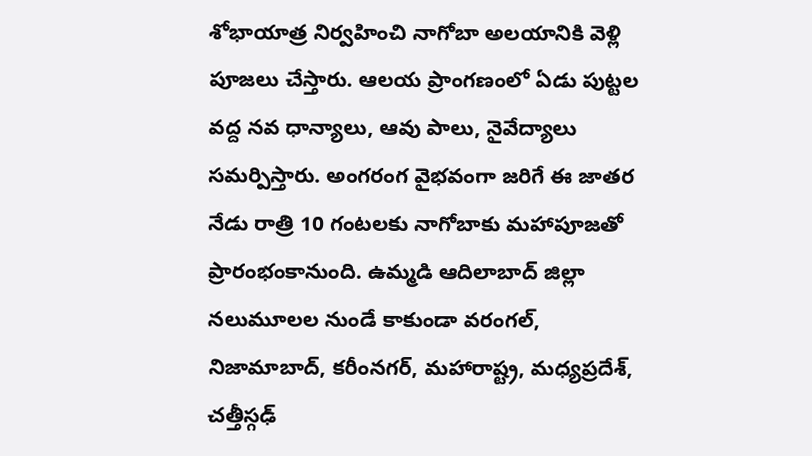శోభాయాత్ర నిర్వహించి నాగోబా అలయానికి వెళ్లి పూజలు చేస్తారు. ఆలయ ప్రాంగణంలో ఏడు పుట్టల వద్ద నవ ధాన్యాలు, ఆవు పాలు, నైవేద్యాలు సమర్పిస్తారు. అంగరంగ వైభవంగా జరిగే ఈ జాతర నేడు రాత్రి 10 గంటలకు నాగోబాకు మహాపూజతో ప్రారంభంకానుంది. ఉమ్మడి ఆదిలాబాద్ జిల్లా నలుమూలల నుండే కాకుండా వరంగల్, నిజామాబాద్, కరీంనగర్, మహారాష్ట్ర, మధ్యప్రదేశ్, చత్తీస్గఢ్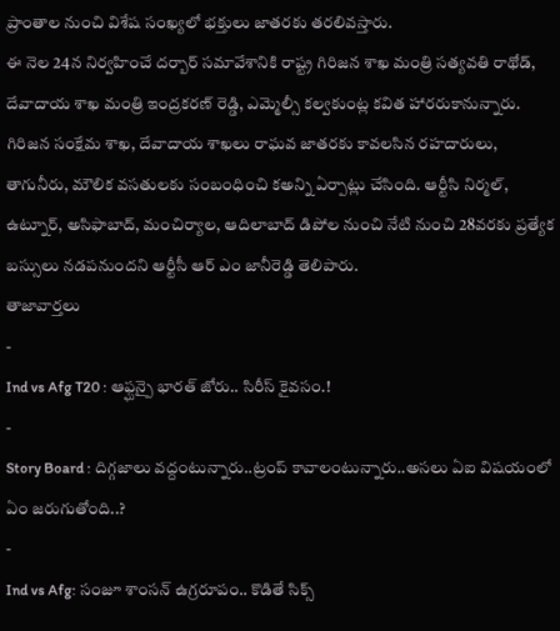ప్రాంతాల నుంచి విశేష సంఖ్యలో భక్తులు జాతరకు తరలివస్తారు.
ఈ నెల 24న నిర్వహించే దర్బార్ సమావేశానికి రాష్ట్ర గిరిజన శాఖ మంత్రి సత్యవతి రాథోడ్, దేవాదాయ శాఖ మంత్రి ఇంద్రకరణ్ రెడ్డి, ఎమ్మెల్సీ కల్వకుంట్ల కవిత హారరుకానున్నారు. గిరిజన సంక్షేమ శాఖ, దేవాదాయ శాఖలు రాఘవ జాతరకు కావలసిన రహదారులు, తాగునీరు, మౌలిక వసతులకు సంబంధించి కఅన్ని ఏర్పాట్లు చేసింది. ఆర్టీసి నిర్మల్, ఉట్నూర్, అసిఫాబాద్, మంచిర్యాల, ఆదిలాబాద్ డిపోల నుంచి నేటి నుంచి 28వరకు ప్రత్యేక బస్సులు నడపనుందని ఆర్టీసీ ఆర్ ఎం జానీరెడ్డి తెలిపారు.
తాజావార్తలు
-
Ind vs Afg T20 : ఆఫ్ఘన్పై భారత్ జోరు.. సిరీస్ కైవసం.!
-
Story Board : దిగ్గజాలు వద్దంటున్నారు..ట్రంప్ కావాలంటున్నారు..అసలు ఏఐ విషయంలో ఏం జరుగుతోంది..?
-
Ind vs Afg: సంజూ శాంసన్ ఉగ్రరూపం.. కొడితే సిక్స్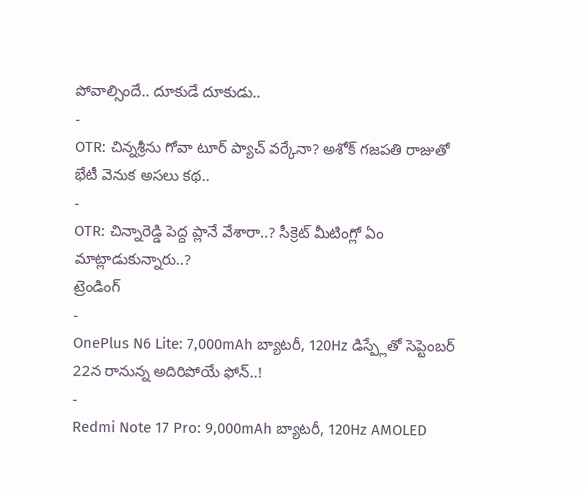పోవాల్సిందే.. దూకుడే దూకుడు..
-
OTR: చిన్నశ్రీను గోవా టూర్ ప్యాచ్ వర్కేనా? అశోక్ గజపతి రాజుతో భేటీ వెనుక అసలు కథ..
-
OTR: చిన్నారెడ్డి పెద్ద ప్లానే వేశారా..? సీక్రెట్ మీటింగ్లో ఏం మాట్లాడుకున్నారు..?
ట్రెండింగ్
-
OnePlus N6 Lite: 7,000mAh బ్యాటరీ, 120Hz డిస్ప్లేతో సెప్టెంబర్ 22న రానున్న అదిరిపోయే ఫోన్..!
-
Redmi Note 17 Pro: 9,000mAh బ్యాటరీ, 120Hz AMOLED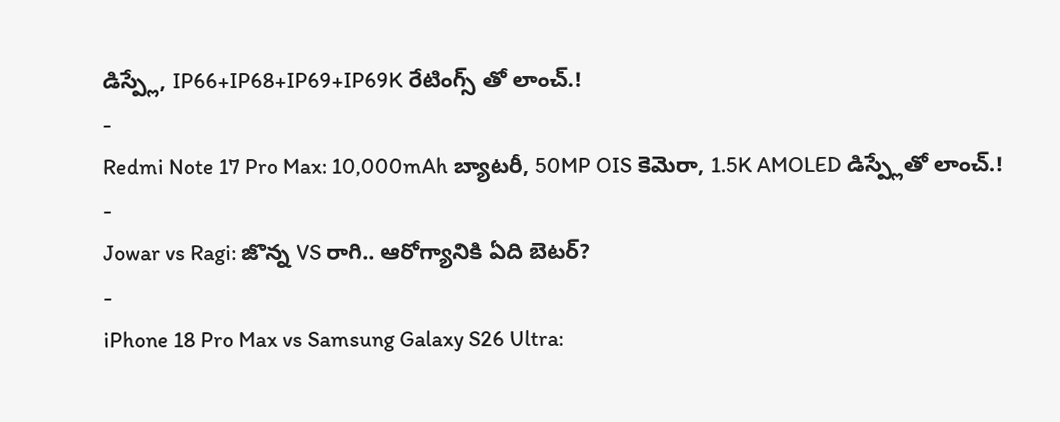డిస్ప్లే, IP66+IP68+IP69+IP69K రేటింగ్స్ తో లాంచ్.!
-
Redmi Note 17 Pro Max: 10,000mAh బ్యాటరీ, 50MP OIS కెమెరా, 1.5K AMOLED డిస్ప్లేతో లాంచ్.!
-
Jowar vs Ragi: జొన్న VS రాగి.. ఆరోగ్యానికి ఏది బెటర్?
-
iPhone 18 Pro Max vs Samsung Galaxy S26 Ultra: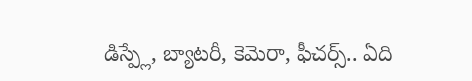డిస్ప్లే, బ్యాటరీ, కెమెరా, ఫీచర్స్.. ఏది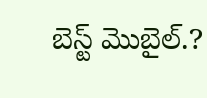బెస్ట్ మొబైల్.?